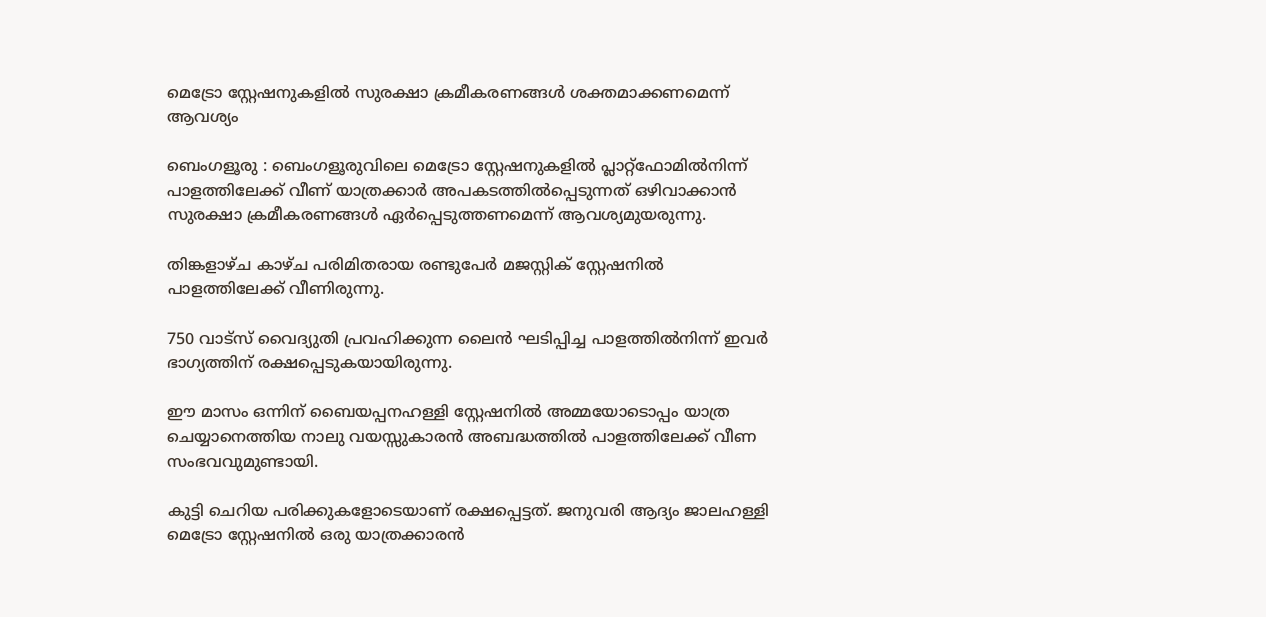മെട്രോ സ്റ്റേഷനുകളിൽ സുരക്ഷാ ക്രമീകരണങ്ങൾ ശക്തമാക്കണമെന്ന് ആവശ്യം

ബെംഗളൂരു : ബെംഗളൂരുവിലെ മെട്രോ സ്റ്റേഷനുകളിൽ പ്ലാറ്റ്‌ഫോമിൽനിന്ന് പാളത്തിലേക്ക് വീണ് യാത്രക്കാർ അപകടത്തിൽപ്പെടുന്നത് ഒഴിവാക്കാൻ സുരക്ഷാ ക്രമീകരണങ്ങൾ ഏർപ്പെടുത്തണമെന്ന് ആവശ്യമുയരുന്നു.

തിങ്കളാഴ്ച കാഴ്ച പരിമിതരായ രണ്ടുപേർ മജസ്റ്റിക് സ്റ്റേഷനിൽ പാളത്തിലേക്ക് വീണിരുന്നു.

750 വാട്‌സ് വൈദ്യുതി പ്രവഹിക്കുന്ന ലൈൻ ഘടിപ്പിച്ച പാളത്തിൽനിന്ന് ഇവർ ഭാഗ്യത്തിന് രക്ഷപ്പെടുകയായിരുന്നു.

ഈ മാസം ഒന്നിന് ബൈയപ്പനഹള്ളി സ്റ്റേഷനിൽ അമ്മയോടൊപ്പം യാത്ര ചെയ്യാനെത്തിയ നാലു വയസ്സുകാരൻ അബദ്ധത്തിൽ പാളത്തിലേക്ക് വീണ സംഭവവുമുണ്ടായി.

കുട്ടി ചെറിയ പരിക്കുകളോടെയാണ് രക്ഷപ്പെട്ടത്. ജനുവരി ആദ്യം ജാലഹള്ളി മെട്രോ സ്റ്റേഷനിൽ ഒരു യാത്രക്കാരൻ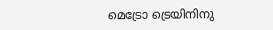മെട്രോ ട്രെയിനിനു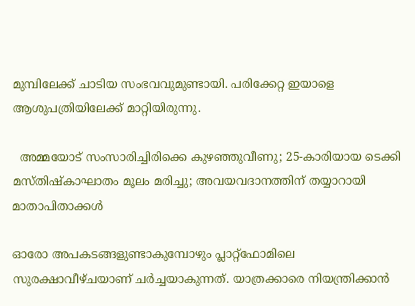മുമ്പിലേക്ക് ചാടിയ സംഭവവുമുണ്ടായി. പരിക്കേറ്റ ഇയാളെ ആശുപത്രിയിലേക്ക് മാറ്റിയിരുന്നു.

  അമ്മയോട് സംസാരിച്ചിരിക്കെ കുഴഞ്ഞുവീണു; 25-കാരിയായ ടെക്കി മസ്തിഷ്കാഘാതം മൂലം മരിച്ചു; അവയവദാനത്തിന് തയ്യാറായി മാതാപിതാക്കൾ

ഓരോ അപകടങ്ങളുണ്ടാകുമ്പോഴും പ്ലാറ്റ്‌ഫോമിലെ സുരക്ഷാവീഴ്ചയാണ് ചർച്ചയാകുന്നത്. യാത്രക്കാരെ നിയന്ത്രിക്കാൻ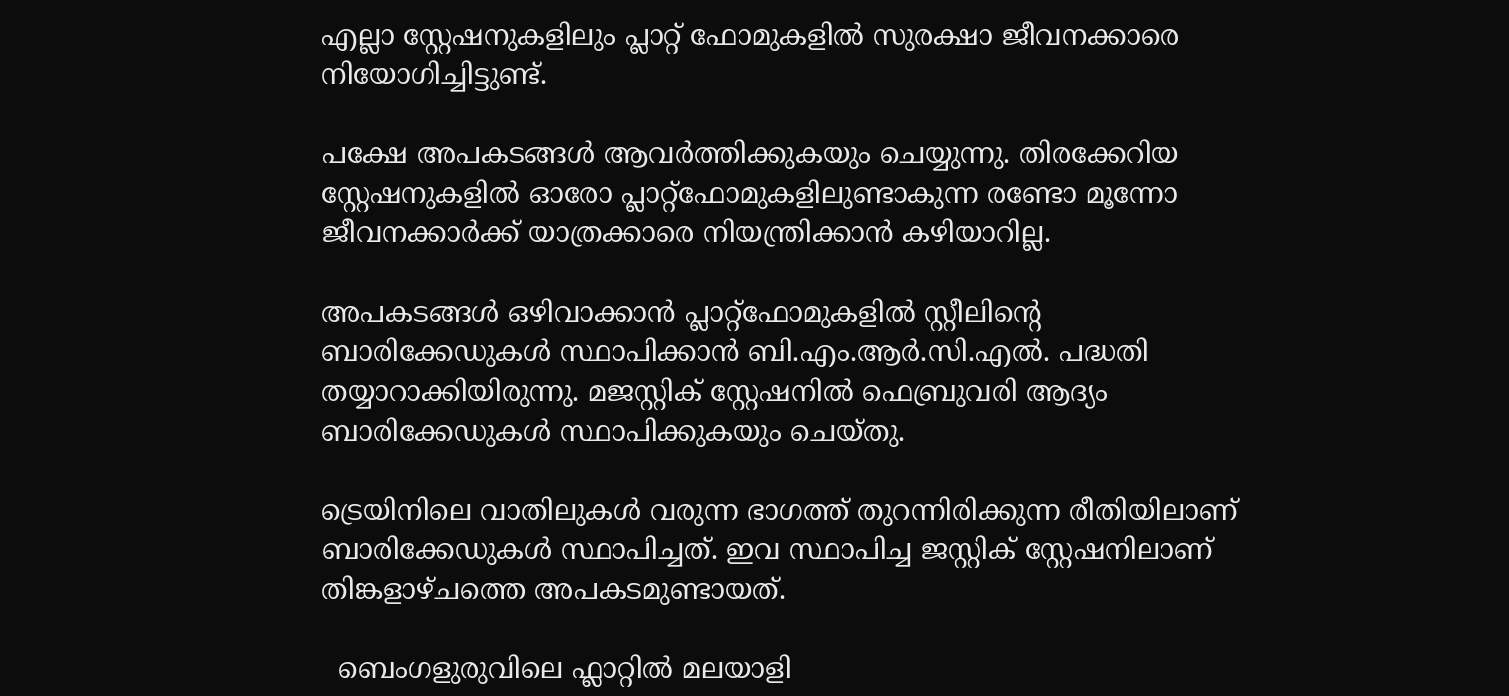എല്ലാ സ്റ്റേഷനുകളിലും പ്ലാറ്റ് ഫോമുകളിൽ സുരക്ഷാ ജീവനക്കാരെ നിയോഗിച്ചിട്ടുണ്ട്.

പക്ഷേ അപകടങ്ങൾ ആവർത്തിക്കുകയും ചെയ്യുന്നു. തിരക്കേറിയ സ്റ്റേഷനുകളിൽ ഓരോ പ്ലാറ്റ്‌ഫോമുകളിലുണ്ടാകുന്ന രണ്ടോ മൂന്നോ ജീവനക്കാർക്ക് യാത്രക്കാരെ നിയന്ത്രിക്കാൻ കഴിയാറില്ല.

അപകടങ്ങൾ ഒഴിവാക്കാൻ പ്ലാറ്റ്‌ഫോമുകളിൽ സ്റ്റീലിന്റെ ബാരിക്കേഡുകൾ സ്ഥാപിക്കാൻ ബി.എം.ആർ.സി.എൽ. പദ്ധതി തയ്യാറാക്കിയിരുന്നു. മജസ്റ്റിക് സ്റ്റേഷനിൽ ഫെബ്രുവരി ആദ്യം ബാരിക്കേഡുകൾ സ്ഥാപിക്കുകയും ചെയ്തു.

ട്രെയിനിലെ വാതിലുകൾ വരുന്ന ഭാഗത്ത് തുറന്നിരിക്കുന്ന രീതിയിലാണ് ബാരിക്കേഡുകൾ സ്ഥാപിച്ചത്. ഇവ സ്ഥാപിച്ച ജസ്റ്റിക് സ്റ്റേഷനിലാണ് തിങ്കളാഴ്ചത്തെ അപകടമുണ്ടായത്.

  ബെംഗളുരുവിലെ ഫ്ലാറ്റിൽ മലയാളി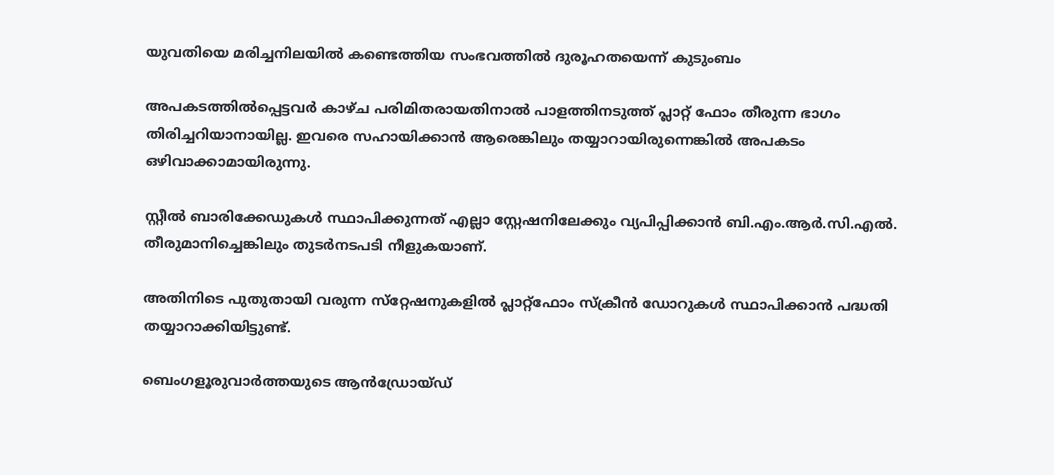യുവതിയെ മരിച്ചനിലയിൽ കണ്ടെത്തിയ സംഭവത്തിൽ ദുരൂഹതയെന്ന് കുടുംബം

അപകടത്തിൽപ്പെട്ടവർ കാഴ്ച പരിമിതരായതിനാൽ പാളത്തിനടുത്ത് പ്ലാറ്റ് ഫോം തീരുന്ന ഭാഗം തിരിച്ചറിയാനായില്ല. ഇവരെ സഹായിക്കാൻ ആരെങ്കിലും തയ്യാറായിരുന്നെങ്കിൽ അപകടം ഒഴിവാക്കാമായിരുന്നു.

സ്റ്റീൽ ബാരിക്കേഡുകൾ സ്ഥാപിക്കുന്നത് എല്ലാ സ്റ്റേഷനിലേക്കും വ്യപിപ്പിക്കാൻ ബി.എം.ആർ.സി.എൽ. തീരുമാനിച്ചെങ്കിലും തുടർനടപടി നീളുകയാണ്.

അതിനിടെ പുതുതായി വരുന്ന സ്‌റ്റേഷനുകളിൽ പ്ലാറ്റ്‌ഫോം സ്‌ക്രീൻ ഡോറുകൾ സ്ഥാപിക്കാൻ പദ്ധതി തയ്യാറാക്കിയിട്ടുണ്ട്.

ബെംഗളൂരുവാർത്തയുടെ ആൻഡ്രോയ്ഡ്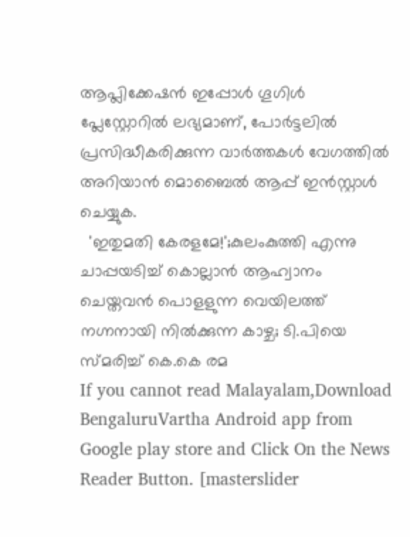ആപ്ലിക്കേഷൻ ഇപ്പോൾ ഗൂഗിൾ പ്ലേസ്റ്റോറിൽ ലഭ്യമാണ്, പോർട്ടലിൽ പ്രസിദ്ധീകരിക്കുന്ന വാർത്തകൾ വേഗത്തിൽ അറിയാൻ മൊബൈൽ ആപ്പ് ഇൻസ്റ്റാൾ ചെയ്യുക.
  'ഇതുമതി കേരളമേ!';കുലംകുത്തി എന്നു ചാപ്പയടിച്ച് കൊല്ലാൻ ആഹ്വാനം ചെയ്തവൻ പൊളളുന്ന വെയിലത്ത് നഗ്നനായി നിൽക്കുന്ന കാഴ്ച; ടി.പിയെ സ്മരിച്ച് കെ.കെ രമ
If you cannot read Malayalam,Download BengaluruVartha Android app from Google play store and Click On the News Reader Button. [masterslider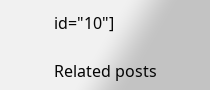id="10"]

Related posts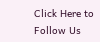Click Here to Follow Us